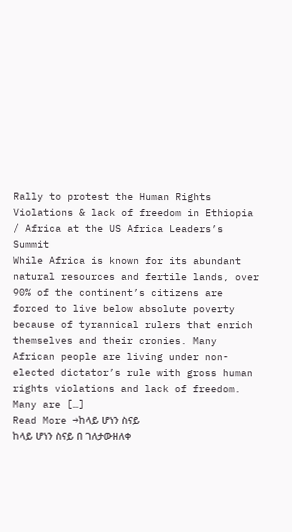Rally to protest the Human Rights Violations & lack of freedom in Ethiopia / Africa at the US Africa Leaders’s Summit
While Africa is known for its abundant natural resources and fertile lands, over 90% of the continent’s citizens are forced to live below absolute poverty because of tyrannical rulers that enrich themselves and their cronies. Many African people are living under non-elected dictator’s rule with gross human rights violations and lack of freedom. Many are […]
Read More →ከላይ ሆነን ስናይ
ከላይ ሆነን ስናይ በ ገለታውዘለቀ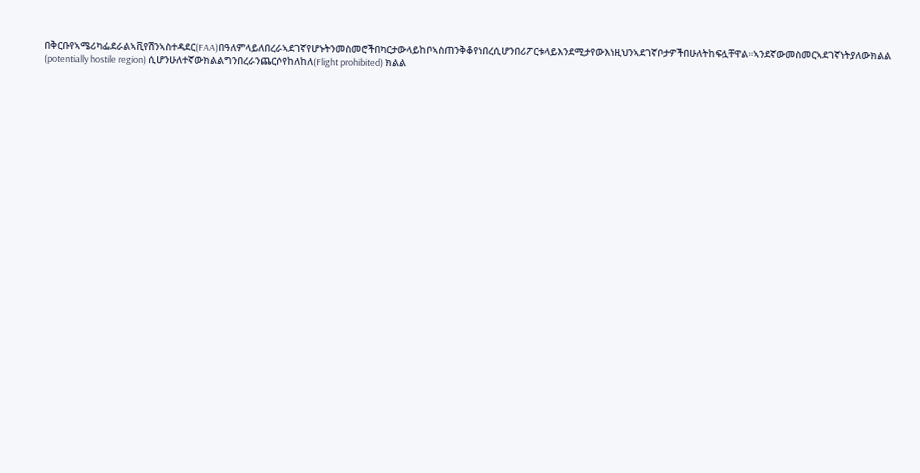በቅርቡየኣሜሪካፌደራልኣቪየሽንኣስተዳደር(FAA)በዓለምላይለበረራኣደገኛየሆኑትንመስመሮችበካርታውላይከቦኣስጠንቅቆየነበረሲሆንበሪፖርቱላይእንደሚታየውእነዚህንኣደገኛቦታዎችበሁለትከፍሏቸዋል።ኣንደኛውመስመርኣደገኛነትያለውክልል (potentially hostile region) ሲሆንሁለተኛውክልልግንበረራንጨርሶየከለከለ(Flight prohibited) ክልል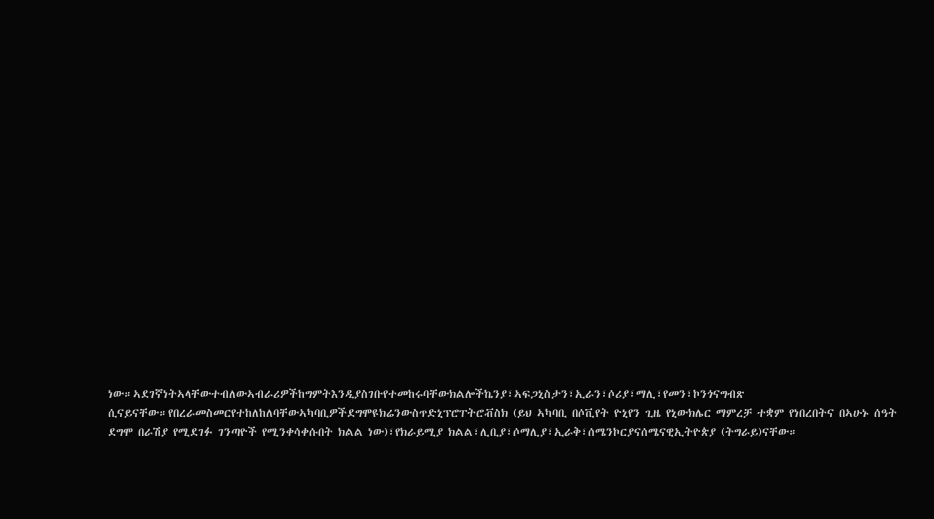ነው።ኣደገኛነትኣላቸውተብለውኣብራሪዎችከግምትእንዲያስገቡየተመከሩባቸውክልሎችኬንያ፣ኣፍጋኒስታን፣ኢራን፣ሶሪያ፣ማሊ፣የመን፣ኮንጎናግብጽ ሲናይናቸው።የበረራመስመርየተከለከለባቸውኣካባቢዎችደግሞዩክሬንውስጥድኒፕሮፐትሮቭስክ (ይህ ኣካባቢ በሶቪየት ዮኒየን ጊዜ የኒውክሌር ማምረቻ ተቋም የነበረበትና በኣሁኑ ሰዓት ደግሞ በራሽያ የሚደገፉ ገንጣዮች የሚንቀሳቀሱበት ክልል ነው)፣የክራይሚያ ክልል፣ሊቢያ፣ሶማሊያ፣ኢራቅ፣ሰሜንኮርያናሰሜናዊኢትዮጵያ (ትግራይ)ናቸው።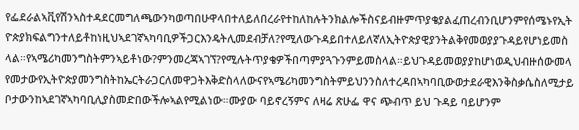የፌደራልኣቪየሽንኣስተዳደርመግለጫውንካወጣበሁዋላበተለይለበረራየተከለከሉትንክልሎችስናይብዙምጥያቄያልፈጠረብንቢሆንምየሰሜኑየኢትዮጵያክፍልግንተለይቶከነዚህኣደገኛኣካባቢዎችጋርእንዴትሊመደብቻለ?የሚለውጉዳይበተለይለኛለኢትዮጵያዊያንትልቅየመወያያጉዳይየሆነይመስላል።የኣሜሪካመንግስትምንኣይቶነው?ምንመረጃኣገኘ?የሚሉትጥያቄዎችበጣምያጓጉንምይመስላል።ይህጉዳይመወያያከሆነወዲህብዙሰውመላየመታውየኢትዮጵያመንግስትከኤርትራጋርለመዋጋትእቅድስላለውናየኣሜሪካመንግስትምይህንንስለተረዳበኣካባቢውወታደራዊእንቅስቃሴስለሚታይ ቦታውንከኣደገኛኣካባቢሊያስመድበውችሎኣልየሚልነው።ሙያው ባይኖረኝምና ለዛሬ ጽሁፌ ዋና ጭብጥ ይህ ጉዳይ ባይሆንም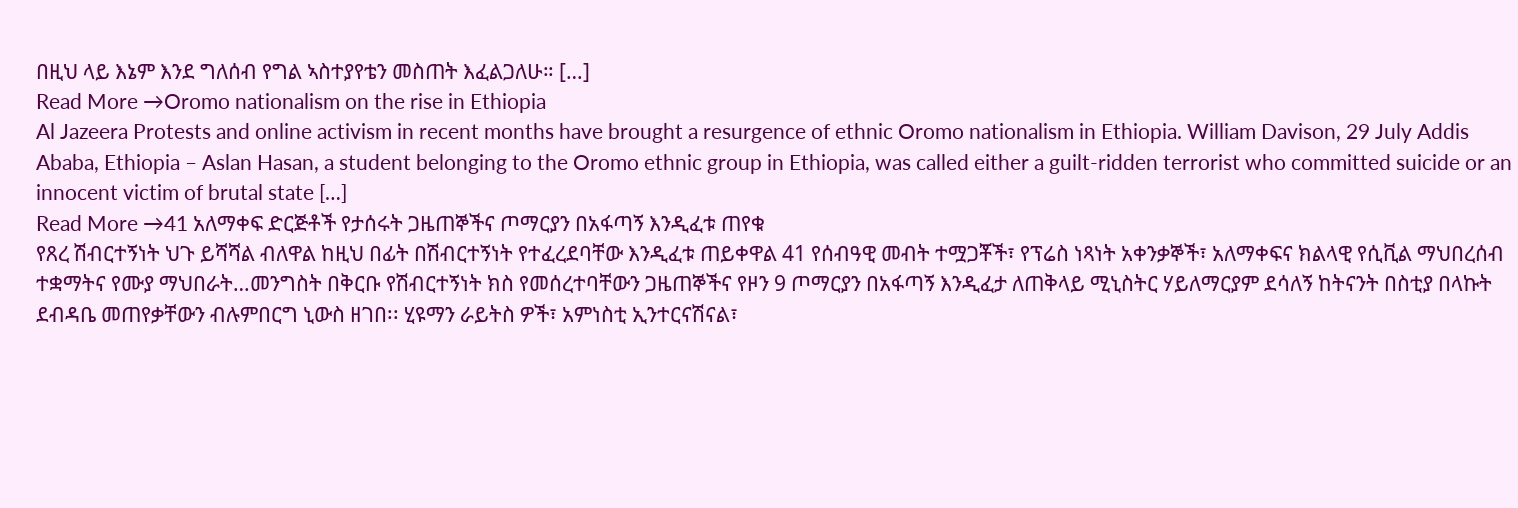በዚህ ላይ እኔም እንደ ግለሰብ የግል ኣስተያየቴን መስጠት እፈልጋለሁ። […]
Read More →Oromo nationalism on the rise in Ethiopia
Al Jazeera Protests and online activism in recent months have brought a resurgence of ethnic Oromo nationalism in Ethiopia. William Davison, 29 July Addis Ababa, Ethiopia – Aslan Hasan, a student belonging to the Oromo ethnic group in Ethiopia, was called either a guilt-ridden terrorist who committed suicide or an innocent victim of brutal state […]
Read More →41 አለማቀፍ ድርጅቶች የታሰሩት ጋዜጠኞችና ጦማርያን በአፋጣኝ እንዲፈቱ ጠየቁ
የጸረ ሽብርተኝነት ህጉ ይሻሻል ብለዋል ከዚህ በፊት በሽብርተኝነት የተፈረደባቸው እንዲፈቱ ጠይቀዋል 41 የሰብዓዊ መብት ተሟጋቾች፣ የፕሬስ ነጻነት አቀንቃኞች፣ አለማቀፍና ክልላዊ የሲቪል ማህበረሰብ ተቋማትና የሙያ ማህበራት…መንግስት በቅርቡ የሽብርተኝነት ክስ የመሰረተባቸውን ጋዜጠኞችና የዞን 9 ጦማርያን በአፋጣኝ እንዲፈታ ለጠቅላይ ሚኒስትር ሃይለማርያም ደሳለኝ ከትናንት በስቲያ በላኩት ደብዳቤ መጠየቃቸውን ብሉምበርግ ኒውስ ዘገበ፡፡ ሂዩማን ራይትስ ዎች፣ አምነስቲ ኢንተርናሽናል፣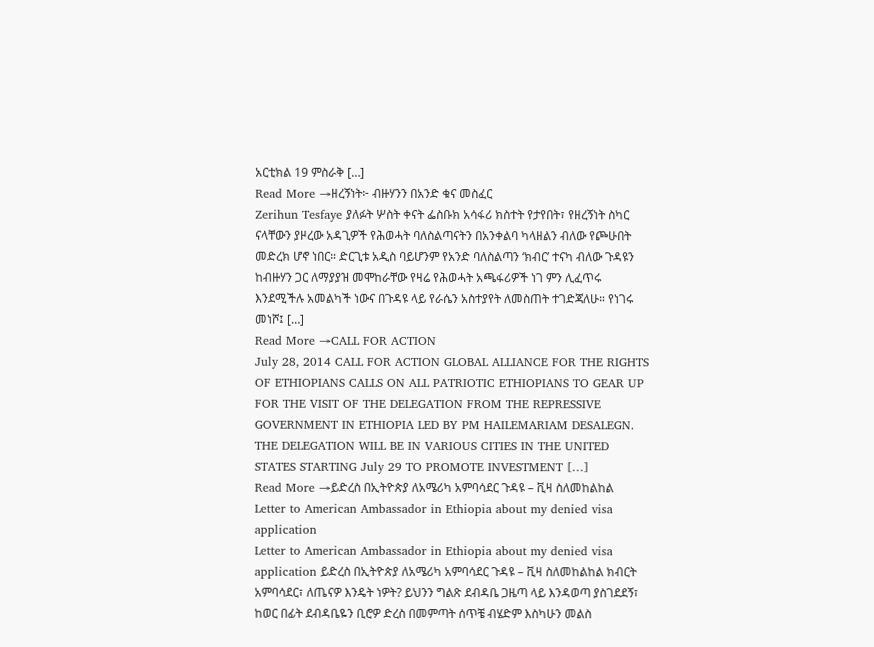አርቲክል 19 ምስራቅ […]
Read More →ዘረኝነት፦ ብዙሃንን በአንድ ቁና መስፈር
Zerihun Tesfaye ያለፉት ሦስት ቀናት ፌስቡክ አሳፋሪ ክስተት የታየበት፣ የዘረኝነት ስካር ናላቸውን ያዞረው አዳጊዎች የሕወሓት ባለስልጣናትን በአንቀልባ ካላዘልን ብለው የጮሁበት መድረክ ሆኖ ነበር። ድርጊቱ አዲስ ባይሆንም የአንድ ባለስልጣን ‘ክብር’ ተናካ ብለው ጉዳዩን ከብዙሃን ጋር ለማያያዝ መሞከራቸው የዛሬ የሕወሓት አጫፋሪዎች ነገ ምን ሊፈጥሩ እንደሚችሉ አመልካች ነውና በጉዳዩ ላይ የራሴን አስተያየት ለመስጠት ተገድጃለሁ። የነገሩ መነሾ፤ […]
Read More →CALL FOR ACTION
July 28, 2014 CALL FOR ACTION GLOBAL ALLIANCE FOR THE RIGHTS OF ETHIOPIANS CALLS ON ALL PATRIOTIC ETHIOPIANS TO GEAR UP FOR THE VISIT OF THE DELEGATION FROM THE REPRESSIVE GOVERNMENT IN ETHIOPIA LED BY PM HAILEMARIAM DESALEGN. THE DELEGATION WILL BE IN VARIOUS CITIES IN THE UNITED STATES STARTING July 29 TO PROMOTE INVESTMENT […]
Read More →ይድረስ በኢትዮጵያ ለአሜሪካ አምባሳደር ጉዳዩ – ቪዛ ስለመከልከል Letter to American Ambassador in Ethiopia about my denied visa application
Letter to American Ambassador in Ethiopia about my denied visa application ይድረስ በኢትዮጵያ ለአሜሪካ አምባሳደር ጉዳዩ – ቪዛ ስለመከልከል ክብርት አምባሳደር፣ ለጤናዎ እንዴት ነዎት? ይህንን ግልጽ ደብዳቤ ጋዜጣ ላይ እንዳወጣ ያስገደደኝ፣ ከወር በፊት ደብዳቤዬን ቢሮዎ ድረስ በመምጣት ሰጥቼ ብሄድም እስካሁን መልስ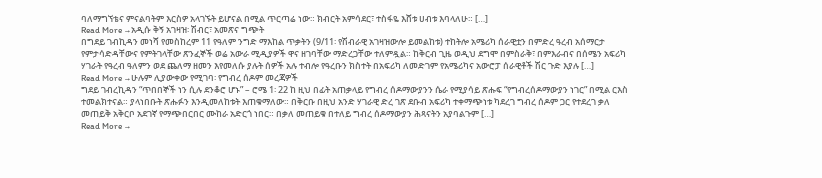ባለማግኘቴና ምናልባትም እርስዎ አላገኙት ይሆናል በሚል ጥርጣሬ ነው። ክብርት አምሳደር፣ ተስፋዬ እሸቱ ሀብቱ እባላለሁ። […]
Read More →አዲሱ ቅኝ አገዛዝ፡ ሽብር፣ አመጽና ግጭት
በግደይ ገብኪዳን መነሻ የመስከረም 11 የዓለም ንግድ ማእከል ጥቃትን (9/11፡ የሽብራዊ አገዛዝውሎ ይመልከቱ) ተከትሎ አሜሪካ ሰራዊቷን በምድረ ዓረብ አሰማርታ የምታሳድዳቸውና የምትገላቸው ጽንፈኞች ወሬ አውራ ሚዲያዎች ዋና ዘገባቸው ማድረጋቸው ተለምዷል። ከቅርብ ጊዜ ወዲህ ደግሞ በምስራቅ፣ በምእራብና በሰሜን አፍሪካ ሃገራት የዓረብ ዓለምን ወደ ጨለማ ዘመን እየመለሱ ያሉት ሰዎች አሉ ተብሎ የዓረቡን ክስተት በአፍሪካ ለመድገም የአሜሪካና አውሮፓ ሰራዊቶች ሽር ጉድ እያሉ […]
Read More →ሁሉም ሊያውቀው የሚገባ፡ የግብረ ሰዶም መረጃዎች
ግደይ ገብረኪዳን “ጥበበኞች ነን ሲሉ ደንቆሮ ሆኑ” – ሮሜ 1፡ 22 ከ ዚህ በፊት አጠቃላይ የግብረ ሰዶማውያንን ሴራ የሚያሳይ ጽሑፍ “የግብረሰዶማውያን ነገር” በሚል ርእስ ተመልክተናል። ያላነበቡት ጽሑፉን እንዲመለከቱት እጠቁማለው። በቅርቡ በዚህ አንድ ሃገራዊ ድረ ገጽ ደቡብ አፍሪካ ተቀማጭነቱ ካደረገ ግብረ ሰዶም ጋር የተደረገ ቃለ መጠይቅ አቅርቦ አደገኛ የማጭበርበር ሙከራ አድርጎ ነበር። በቃለ መጠይቁ በተለይ ግብረ ሰዶማውያን ሕጻናትን አያባልጉም […]
Read More →